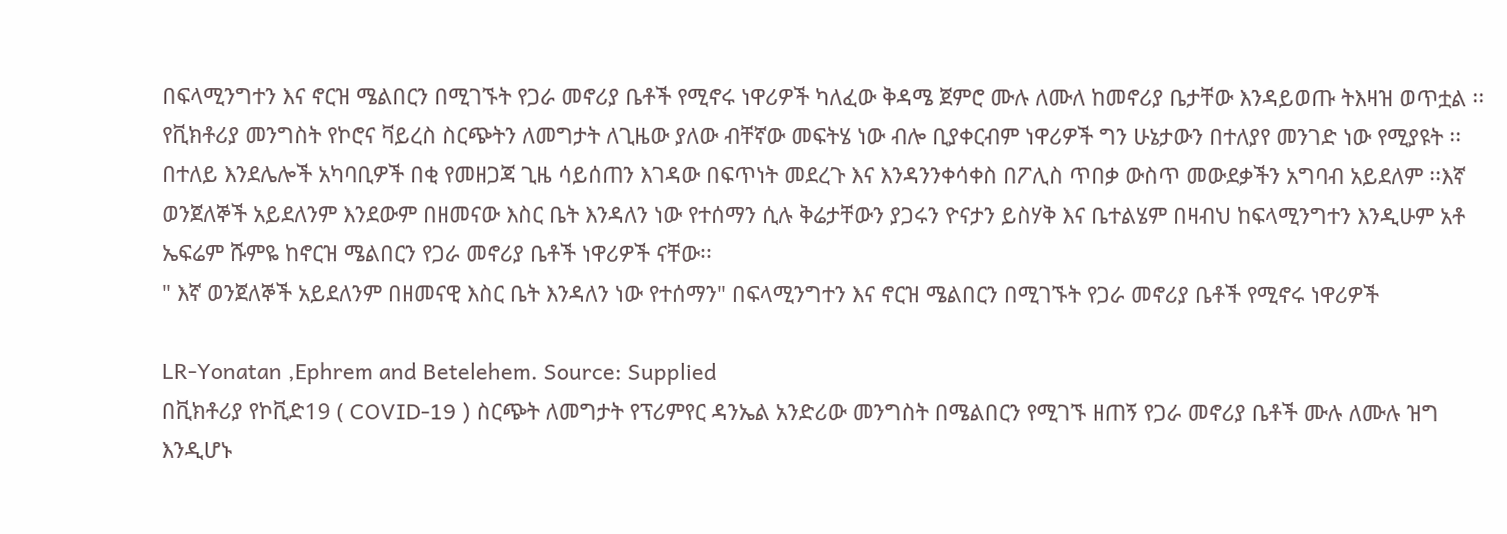በፍላሚንግተን እና ኖርዝ ሜልበርን በሚገኙት የጋራ መኖሪያ ቤቶች የሚኖሩ ነዋሪዎች ካለፈው ቅዳሜ ጀምሮ ሙሉ ለሙለ ከመኖሪያ ቤታቸው እንዳይወጡ ትእዛዝ ወጥቷል ፡፡የቪክቶሪያ መንግስት የኮሮና ቫይረስ ስርጭትን ለመግታት ለጊዜው ያለው ብቸኛው መፍትሄ ነው ብሎ ቢያቀርብም ነዋሪዎች ግን ሁኔታውን በተለያየ መንገድ ነው የሚያዩት ፡፡ በተለይ እንደሌሎች አካባቢዎች በቂ የመዘጋጃ ጊዜ ሳይሰጠን እገዳው በፍጥነት መደረጉ እና እንዳንንቀሳቀስ በፖሊስ ጥበቃ ውስጥ መውደቃችን አግባብ አይደለም ፡፡እኛ ወንጀለኞች አይደለንም እንደውም በዘመናው እስር ቤት እንዳለን ነው የተሰማን ሲሉ ቅሬታቸውን ያጋሩን ዮናታን ይስሃቅ እና ቤተልሄም በዛብህ ከፍላሚንግተን እንዲሁም አቶ ኤፍሬም ሹምዬ ከኖርዝ ሜልበርን የጋራ መኖሪያ ቤቶች ነዋሪዎች ናቸው፡፡
" እኛ ወንጀለኞች አይደለንም በዘመናዊ እስር ቤት እንዳለን ነው የተሰማን" በፍላሚንግተን እና ኖርዝ ሜልበርን በሚገኙት የጋራ መኖሪያ ቤቶች የሚኖሩ ነዋሪዎች

LR-Yonatan ,Ephrem and Betelehem. Source: Supplied
በቪክቶሪያ የኮቪድ19 ( COVID-19 ) ስርጭት ለመግታት የፕሪምየር ዳንኤል አንድሪው መንግስት በሜልበርን የሚገኙ ዘጠኝ የጋራ መኖሪያ ቤቶች ሙሉ ለሙሉ ዝግ እንዲሆኑ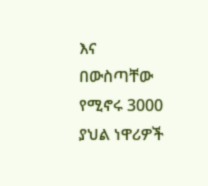እና በውስጣቸው የሚኖሩ 3000 ያህል ነዋሪዎች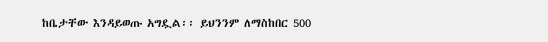ከቤታቸው እንዳይወጡ አግዷል፡፡ ይህንንም ለማስከበር 500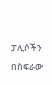ፓሊሶችን በስፍራው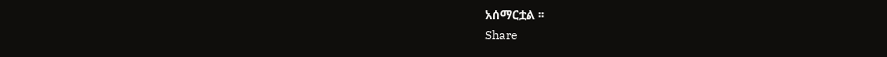አሰማርቷል ፡፡
Share